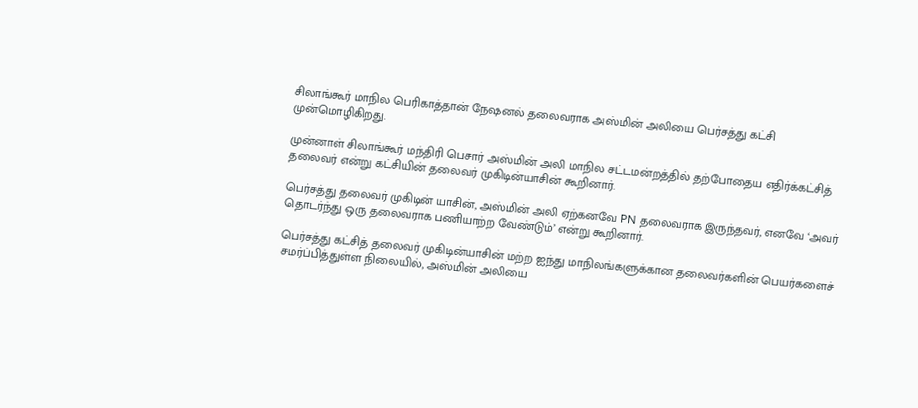சிலாங்கூர் மாநில பெரிகாத்தான் நேஷனல் தலைவராக அஸ்மின் அலியை பெர்சத்து கட்சி முன்மொழிகிறது.

முன்னாள் சிலாங்கூர் மந்திரி பெசார் அஸ்மின் அலி மாநில சட்டமன்றத்தில் தற்போதைய எதிர்க்கட்சித் தலைவர் என்று கட்சியின் தலைவர் முகிடின்யாசின் கூறினார்.

பெர்சத்து தலைவர் முகிடின் யாசின், அஸ்மின் அலி ஏற்கனவே PN தலைவராக இருந்தவர், எனவே ‘அவர் தொடர்ந்து ஒரு தலைவராக பணியாற்ற வேண்டும்’ என்று கூறினார்.

பெர்சத்து கட்சித் தலைவர் முகிடின்யாசின் மற்ற ஐந்து மாநிலங்களுக்கான தலைவர்களின் பெயர்களைச் சமர்ப்பித்துள்ள நிலையில், அஸ்மின் அலியை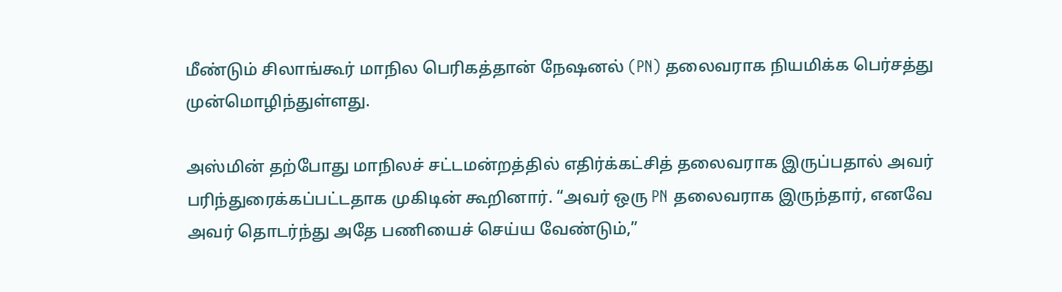மீண்டும் சிலாங்கூர் மாநில பெரிகத்தான் நேஷனல் (PN) தலைவராக நியமிக்க பெர்சத்து முன்மொழிந்துள்ளது.

அஸ்மின் தற்போது மாநிலச் சட்டமன்றத்தில் எதிர்க்கட்சித் தலைவராக இருப்பதால் அவர் பரிந்துரைக்கப்பட்டதாக முகிடின் கூறினார். “அவர் ஒரு PN தலைவராக இருந்தார், எனவே அவர் தொடர்ந்து அதே பணியைச் செய்ய வேண்டும்,”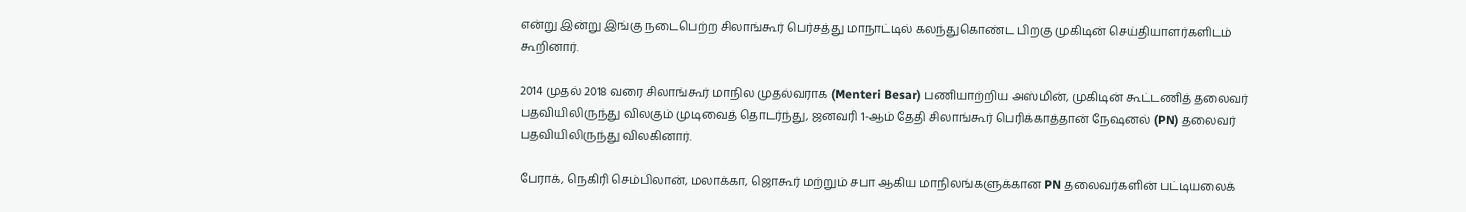என்று இன்று இங்கு நடைபெற்ற சிலாங்கூர் பெர்சத்து மாநாட்டில் கலந்துகொண்ட பிறகு முகிடின் செய்தியாளர்களிடம் கூறினார்.

2014 முதல் 2018 வரை சிலாங்கூர் மாநில முதல்வராக (Menteri Besar) பணியாற்றிய அஸ்மின், முகிடின் கூட்டணித் தலைவர் பதவியிலிருந்து விலகும் முடிவைத் தொடர்ந்து, ஜனவரி 1-ஆம் தேதி சிலாங்கூர் பெரிக்காத்தான் நேஷனல் (PN) தலைவர் பதவியிலிருந்து விலகினார்.

பேராக், நெகிரி செம்பிலான், மலாக்கா, ஜொகூர் மற்றும் சபா ஆகிய மாநிலங்களுக்கான PN தலைவர்களின் பட்டியலைக்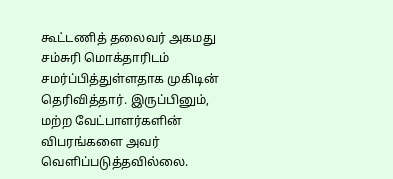கூட்டணித் தலைவர் அகமது சம்சுரி மொக்தாரிடம் சமர்ப்பித்துள்ளதாக முகிடின் தெரிவித்தார். இருப்பினும், மற்ற வேட்பாளர்களின் விபரங்களை அவர் வெளிப்படுத்தவில்லை.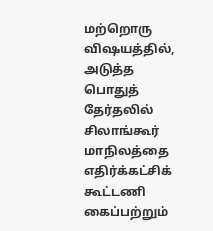மற்றொரு விஷயத்தில், அடுத்த பொதுத் தேர்தலில் சிலாங்கூர் மாநிலத்தை எதிர்க்கட்சிக் கூட்டணி கைப்பற்றும்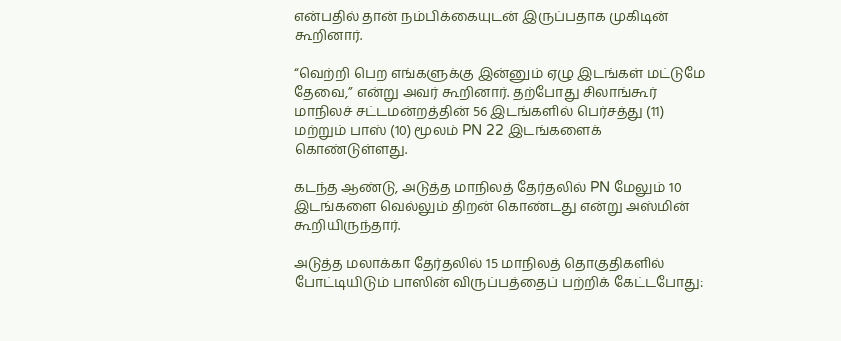என்பதில் தான் நம்பிக்கையுடன் இருப்பதாக முகிடின் கூறினார்.

“வெற்றி பெற எங்களுக்கு இன்னும் ஏழு இடங்கள் மட்டுமே தேவை,” என்று அவர் கூறினார். தற்போது சிலாங்கூர் மாநிலச் சட்டமன்றத்தின் 56 இடங்களில் பெர்சத்து (11) மற்றும் பாஸ் (10) மூலம் PN 22 இடங்களைக் கொண்டுள்ளது.

கடந்த ஆண்டு, அடுத்த மாநிலத் தேர்தலில் PN மேலும் 10 இடங்களை வெல்லும் திறன் கொண்டது என்று அஸ்மின் கூறியிருந்தார்.

அடுத்த மலாக்கா தேர்தலில் 15 மாநிலத் தொகுதிகளில் போட்டியிடும் பாஸின் விருப்பத்தைப் பற்றிக் கேட்டபோது: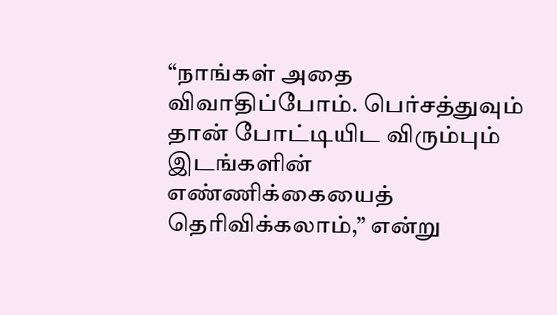“நாங்கள் அதை விவாதிப்போம். பெர்சத்துவும் தான் போட்டியிட விரும்பும் இடங்களின் எண்ணிக்கையைத் தெரிவிக்கலாம்,” என்று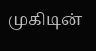முகிடின்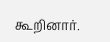கூறினார்.